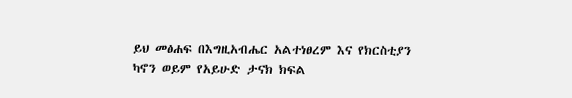ይህ መፅሐፍ በእግዚአብሔር አልተነፀረም እና የክርስቲያን ካኖን ወይም የአይሁድ ታናክ ክፍል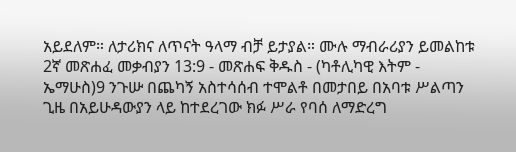አይደለም። ለታሪክና ለጥናት ዓላማ ብቻ ይታያል። ሙሉ ማብራሪያን ይመልከቱ 2ኛ መጽሐፈ መቃብያን 13:9 - መጽሐፍ ቅዱስ - (ካቶሊካዊ እትም - ኤማሁስ)9 ንጉሡ በጨካኝ አስተሳሰብ ተሞልቶ በመታበይ በአባቱ ሥልጣን ጊዜ በአይሁዳውያን ላይ ከተደረገው ክፉ ሥራ የባሰ ለማድረግ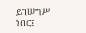ይገሠግሥ ነበር፤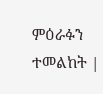ምዕራፉን ተመልከት |